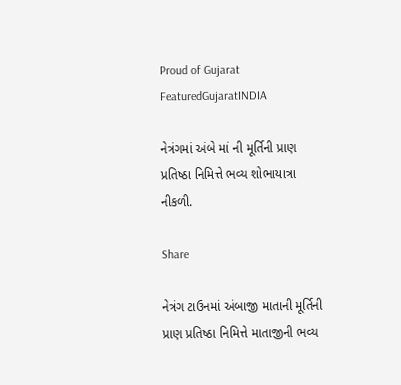Proud of Gujarat
FeaturedGujaratINDIA

નેત્રંગમાં અંબે માં ની મૂર્તિની પ્રાણ પ્રતિષ્ઠા નિમિત્તે ભવ્ય શોભાયાત્રા નીકળી.

Share

નેત્રંગ ટાઉનમાં અંબાજી માતાની મૂર્તિની પ્રાણ પ્રતિષ્ઠા નિમિત્તે માતાજીની ભવ્ય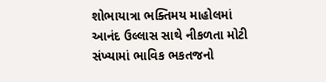શોભાયાત્રા ભક્તિમય માહોલમાં આનંદ ઉલ્લાસ સાથે નીકળતા મોટી સંખ્યામાં ભાવિક ભકતજનો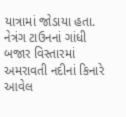યાત્રામાં જોડાયા હતા. નેત્રંગ ટાઉનનાં ગાંધી બજાર વિસ્તારમાં અમરાવતી નદીનાં કિનારે આવેલ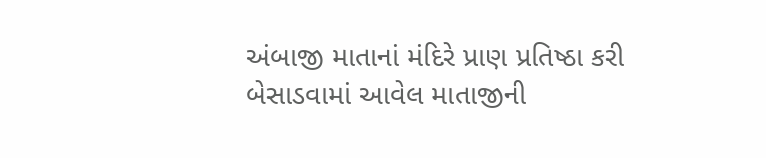અંબાજી માતાનાં મંદિરે પ્રાણ પ્રતિષ્ઠા કરી બેસાડવામાં આવેલ માતાજીની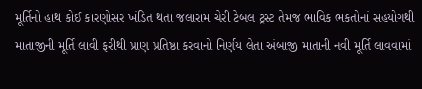મૂર્તિનો હાથ કોઈ કારણોસર ખંડિત થતા જલારામ ચેરી ટેબલ ટ્રસ્ટ તેમજ ભાવિક ભકતોનાં સહયોગથી માતાજીની મૂર્તિ લાવી ફરીથી પ્રાણ પ્રતિષ્ઠા કરવાનો નિર્ણય લેતા અંબાજી માતાની નવી મૂર્તિ લાવવામાં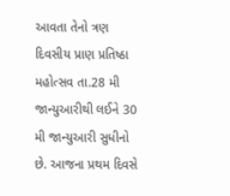આવતા તેનો ત્રણ દિવસીય પ્રાણ પ્રતિષ્ઠા મહોત્સવ તા.28 મી જાન્યુઆરીથી લઈને 30 મી જાન્યુઆરી સુધીનો છે. આજના પ્રથમ દિવસે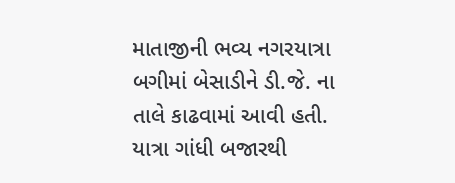માતાજીની ભવ્ય નગરયાત્રા બગીમાં બેસાડીને ડી.જે. ના તાલે કાઢવામાં આવી હતી. યાત્રા ગાંધી બજારથી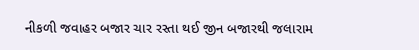નીકળી જવાહર બજાર ચાર રસ્તા થઈ જીન બજારથી જલારામ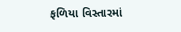ફળિયા વિસ્તારમાં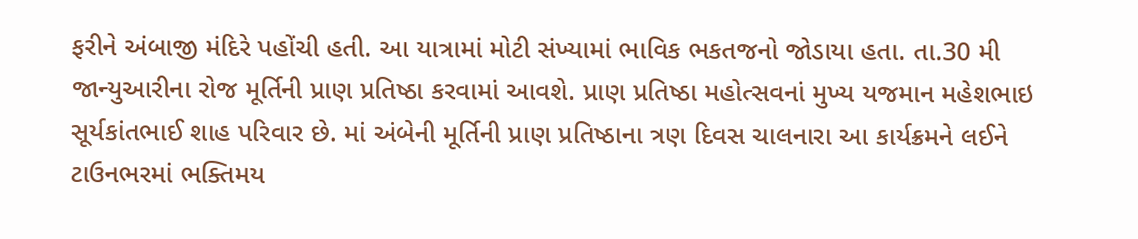ફરીને અંબાજી મંદિરે પહોંચી હતી. આ યાત્રામાં મોટી સંખ્યામાં ભાવિક ભકતજનો જોડાયા હતા. તા.30 મી જાન્યુઆરીના રોજ મૂર્તિની પ્રાણ પ્રતિષ્ઠા કરવામાં આવશે. પ્રાણ પ્રતિષ્ઠા મહોત્સવનાં મુખ્ય યજમાન મહેશભાઇ સૂર્યકાંતભાઈ શાહ પરિવાર છે. માં અંબેની મૂર્તિની પ્રાણ પ્રતિષ્ઠાના ત્રણ દિવસ ચાલનારા આ કાર્યક્રમને લઈને ટાઉનભરમાં ભક્તિમય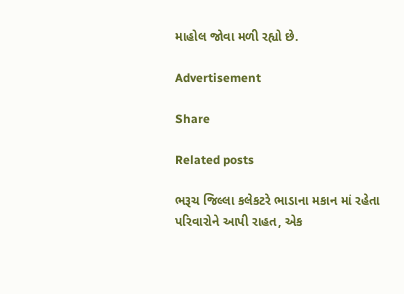માહોલ જોવા મળી રહ્યો છે.

Advertisement

Share

Related posts

ભરૂચ જિલ્લા કલેકટરે ભાડાના મકાન માં રહેતા પરિવારોને આપી રાહત, એક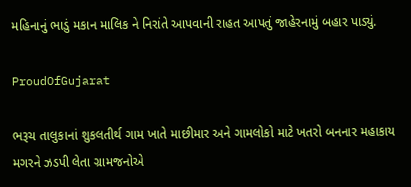મહિનાનું ભાડું મકાન માલિક ને નિરાંતે આપવાની રાહત આપતું જાહેરનામું બહાર પાડ્યું.

ProudOfGujarat

ભરૂચ તાલુકાનાં શુકલતીર્થ ગામ ખાતે માછીમાર અને ગામલોકો માટે ખતરો બનનાર મહાકાય મગરને ઝડપી લેતા ગ્રામજનોએ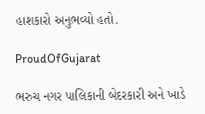હાશકારો અનુભવ્યો હતો.

ProudOfGujarat

ભરુચ નગર પાલિકાની બેદરકારી અને ખાડે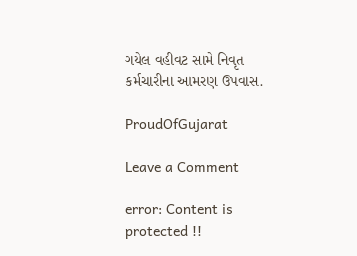ગયેલ વહીવટ સામે નિવૃત કર્મચારીના આમરણ ઉપવાસ.

ProudOfGujarat

Leave a Comment

error: Content is protected !!